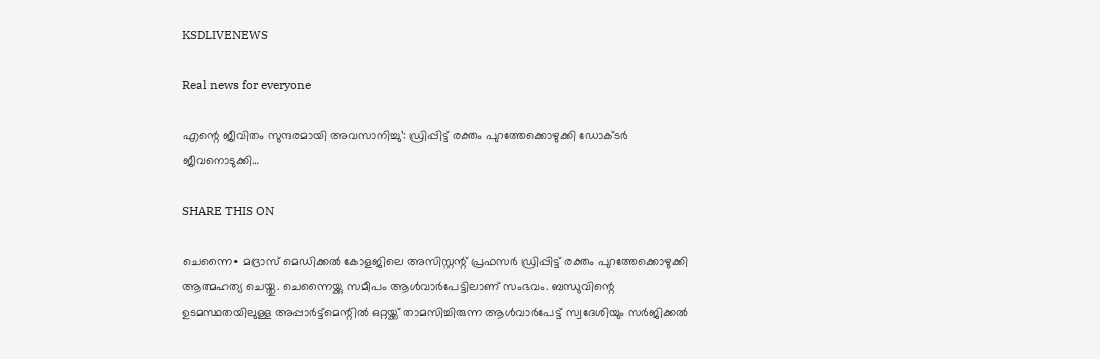KSDLIVENEWS

Real news for everyone

എന്റെ ജീവിതം സുന്ദരമായി അവസാനിച്ചു’: ഡ്രിപ്പിട്ട് രക്തം പുറത്തേക്കൊഴുക്കി ഡോക്ടർ ജീവനൊടുക്കി…

SHARE THIS ON

ചെന്നൈ∙ മദ്രാസ് മെഡിക്കൽ കോളജിലെ അസിസ്റ്റന്റ് പ്രഫസർ ഡ്രിപ്പിട്ട് രക്തം പുറത്തേക്കൊഴുക്കി ആത്മഹത്യ ചെയ്തു. ചെന്നൈയ്ക്കു സമീപം ആൾവാർപേട്ടിലാണ് സംഭവം. ബന്ധുവിന്റെ ഉടമസ്ഥതയിലുള്ള അപ്പാർട്ട്മെന്റിൽ ഒറ്റയ്ക്ക് താമസിച്ചിരുന്ന ആൾവാർപേട്ട് സ്വദേശിയും സർജിക്കൽ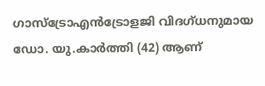ഗാസ്ട്രോഎൻട്രോളജി വിദഗ്ധനുമായ ഡോ. യു.കാർത്തി (42) ആണ്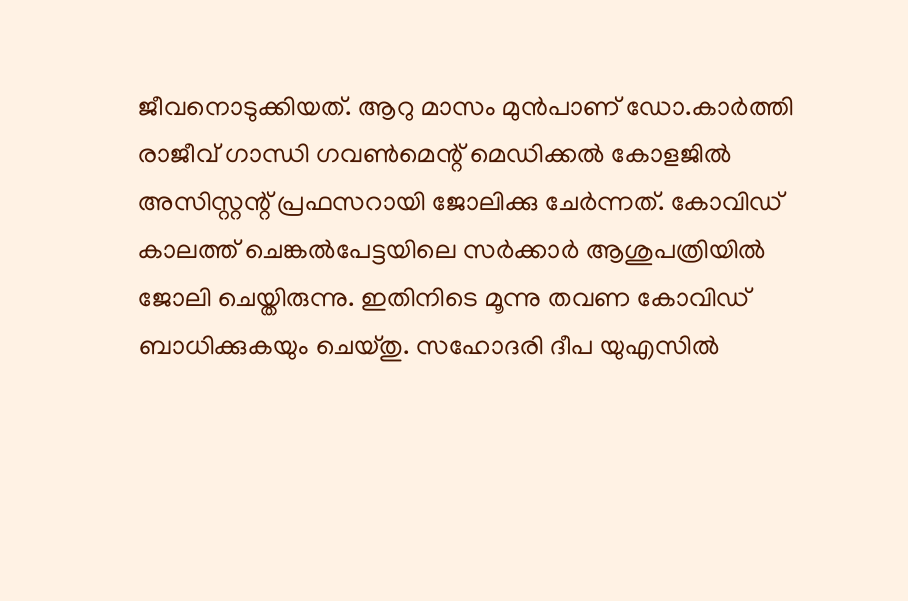ജീവനൊടുക്കിയത്. ആറു മാസം മുൻപാണ് ഡോ.കാർത്തി രാജീവ് ഗാന്ധി ഗവൺമെന്റ് മെഡിക്കൽ കോളജിൽ അസിസ്റ്റന്റ് പ്രഫസറായി ജോലിക്കു ചേർന്നത്. കോവിഡ് കാലത്ത് ചെങ്കൽപേട്ടയിലെ സർക്കാർ ആശുപത്രിയിൽ ജോലി ചെയ്തിരുന്നു. ഇതിനിടെ മൂന്നു തവണ കോവിഡ് ബാധിക്കുകയും ചെയ്തു. സഹോദരി ദീപ യുഎസിൽ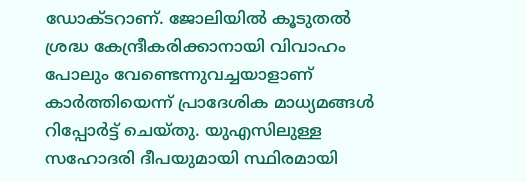ഡോക്ടറാണ്. ജോലിയിൽ കൂടുതൽ ശ്രദ്ധ കേന്ദ്രീകരിക്കാനായി വിവാഹം പോലും വേണ്ടെന്നുവച്ചയാളാണ് കാർത്തിയെന്ന് പ്രാദേശിക മാധ്യമങ്ങൾ റിപ്പോർട്ട് ചെയ്തു. യുഎസിലുള്ള സഹോദരി ദീപയുമായി സ്ഥിരമായി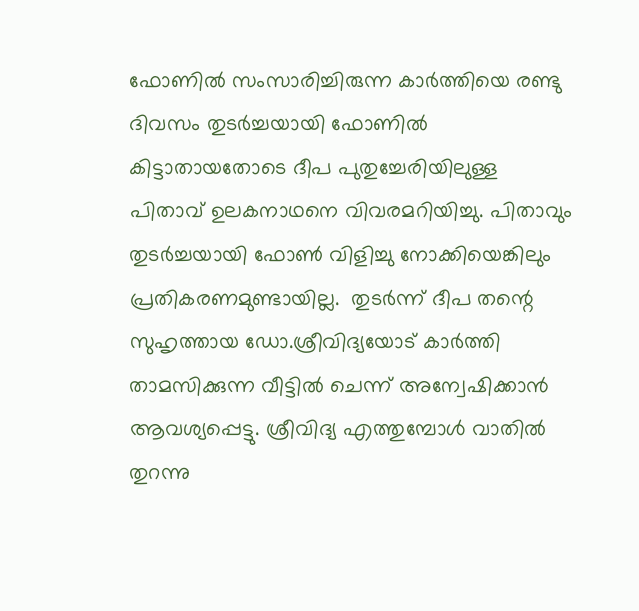ഫോണിൽ സംസാരിച്ചിരുന്ന കാർത്തിയെ രണ്ടു ദിവസം തുടർച്ചയായി ഫോണിൽ കിട്ടാതായതോടെ ദീപ പുതുച്ചേരിയിലുള്ള പിതാവ് ഉലകനാഥനെ വിവരമറിയിച്ചു. പിതാവും തുടർച്ചയായി ഫോൺ വിളിച്ചു നോക്കിയെങ്കിലും പ്രതികരണമുണ്ടായില്ല.  തുടർന്ന് ദീപ തന്റെ സുഹൃത്തായ ഡോ.ശ്രീവിദ്യയോട് കാർത്തി താമസിക്കുന്ന വീട്ടിൽ ചെന്ന് അന്വേഷിക്കാൻ ആവശ്യപ്പെട്ടു. ശ്രീവിദ്യ എത്തുമ്പോൾ വാതിൽ തുറന്നു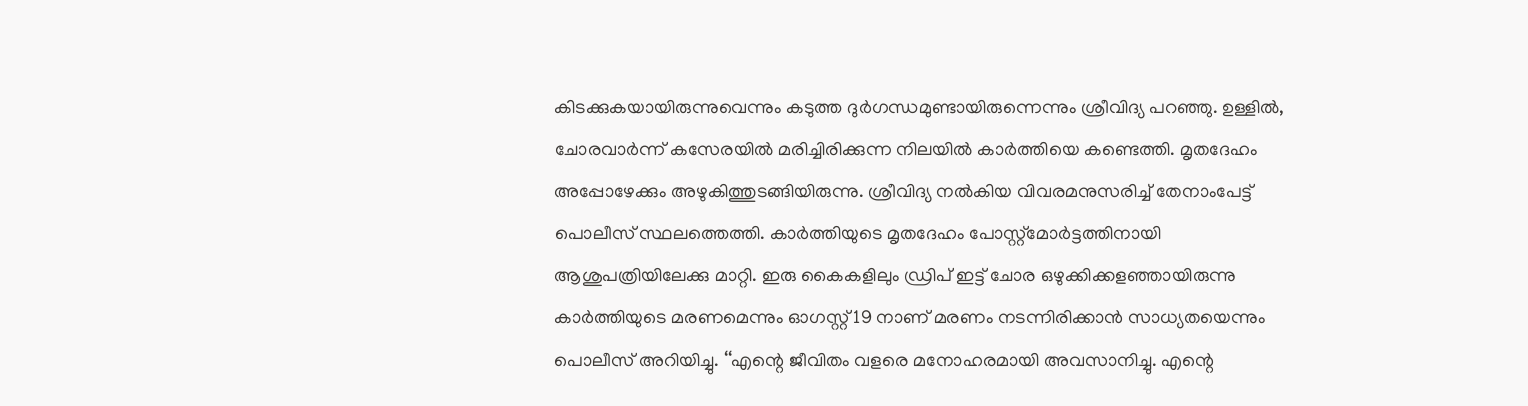കിടക്കുകയായിരുന്നുവെന്നും കടുത്ത ദുർഗന്ധമുണ്ടായിരുന്നെന്നും ശ്രീവിദ്യ പറഞ്ഞു. ഉള്ളിൽ, ചോരവാർന്ന് കസേരയിൽ മരിച്ചിരിക്കുന്ന നിലയിൽ കാർത്തിയെ കണ്ടെത്തി. മൃതദേഹം അപ്പോഴേക്കും അഴുകിത്തുടങ്ങിയിരുന്നു. ശ്രീവിദ്യ നൽകിയ വിവരമനുസരിച്ച് തേനാംപേട്ട് പൊലീസ് സ്ഥലത്തെത്തി. കാർത്തിയുടെ മൃതദേഹം പോസ്റ്റ്മോർട്ടത്തിനായി ആശുപത്രിയിലേക്കു മാറ്റി. ഇരു കൈകളിലും ഡ്രിപ് ഇട്ട് ചോര ഒഴുക്കിക്കളഞ്ഞായിരുന്നു കാർത്തിയുടെ മരണമെന്നും ഓഗസ്റ്റ് 19 നാണ് മരണം നടന്നിരിക്കാൻ‌ സാധ്യതയെന്നും പൊലീസ് അറിയിച്ചു. ‘‘എന്റെ ജീവിതം വളരെ മനോഹരമായി അവസാനിച്ചു. എന്റെ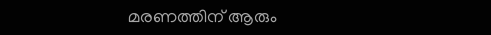മരണത്തിന് ആരും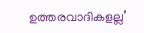ഉത്തരവാദികളല്ല’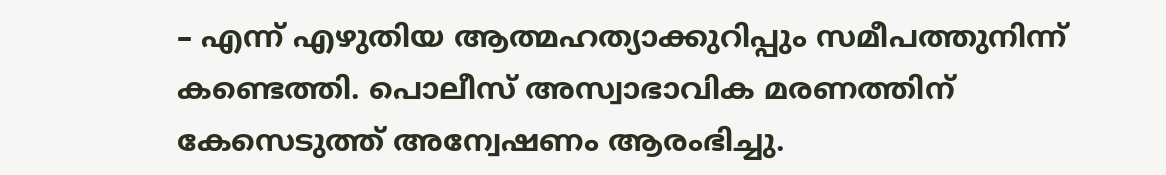– എന്ന് എഴുതിയ ആത്മഹത്യാക്കുറിപ്പും സമീപത്തുനിന്ന് കണ്ടെത്തി. പൊലീസ് അസ്വാഭാവിക മരണത്തിന് കേസെടുത്ത് അന്വേഷണം ആരംഭിച്ചു.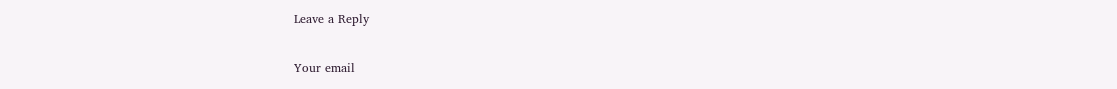Leave a Reply

Your email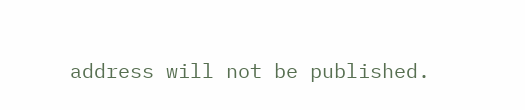address will not be published.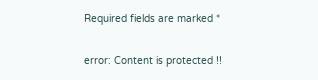Required fields are marked *

error: Content is protected !!